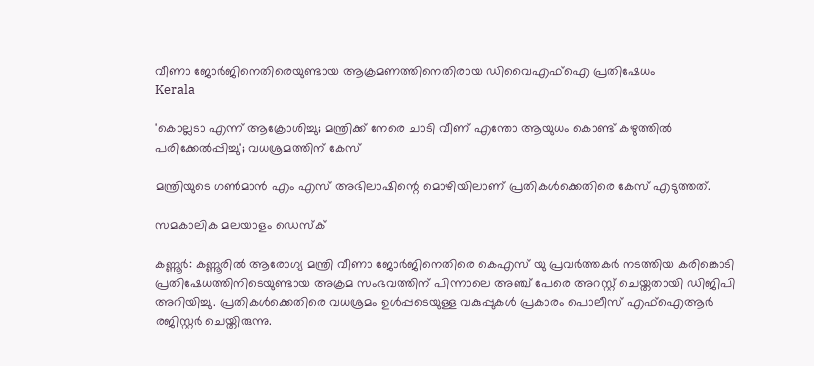വീണാ ജോര്‍ജിനെതിരെയുണ്ടായ ആക്രമണത്തിനെതിരായ ഡിവൈഎഫ്‌ഐ പ്രതിഷേധം
Kerala

'കൊല്ലടാ എന്ന് ആക്രോശിച്ചു; മന്ത്രിക്ക് നേരെ ചാടി വീണ് എന്തോ ആയുധം കൊണ്ട് കഴുത്തില്‍ പരിക്കേല്‍പ്പിച്ചു'; വധശ്രമത്തിന് കേസ്

മന്ത്രിയുടെ ഗണ്‍മാന്‍ എം എസ് അഭിലാഷിന്റെ മൊഴിയിലാണ് പ്രതികള്‍ക്കെതിരെ കേസ് എടുത്തത്.

സമകാലിക മലയാളം ഡെസ്ക്

കണ്ണൂര്‍: കണ്ണൂരില്‍ ആരോഗ്യ മന്ത്രി വീണാ ജോര്‍ജിനെതിരെ കെഎസ് യു പ്രവര്‍ത്തകര്‍ നടത്തിയ കരിങ്കൊടി പ്രതിഷേധത്തിനിടെയുണ്ടായ അക്രമ സംഭവത്തിന് പിന്നാലെ അഞ്ച് പേരെ അറസ്റ്റ് ചെയ്തതായി ഡിജിപി അറിയിച്ചു. പ്രതികള്‍ക്കെതിരെ വധശ്രമം ഉള്‍പ്പടെയുള്ള വകുപ്പുകള്‍ പ്രകാരം പൊലീസ് എഫ്‌ഐആര്‍ രജിസ്റ്റര്‍ ചെയ്തിരുന്നു.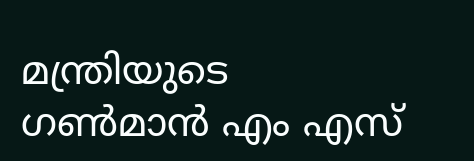മന്ത്രിയുടെ ഗണ്‍മാന്‍ എം എസ്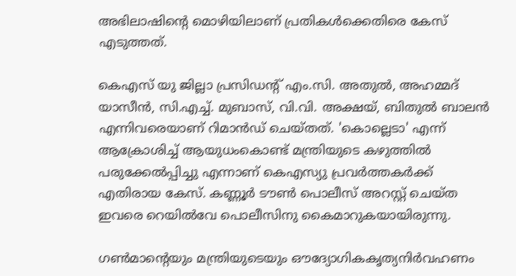അഭിലാഷിന്റെ മൊഴിയിലാണ് പ്രതികള്‍ക്കെതിരെ കേസ് എടുത്തത്.

കെഎസ് യു ജില്ലാ പ്രസിഡന്റ് എം.സി. അതുല്‍, അഹമ്മദ് യാസീന്‍, സി.എച്ച്. മുബാസ്, വി.വി. അക്ഷയ്, ബിതുല്‍ ബാലന്‍ എന്നിവരെയാണ് റിമാന്‍ഡ് ചെയ്തത്. 'കൊല്ലെടാ' എന്ന് ആക്രോശിച്ച് ആയുധംകൊണ്ട് മന്ത്രിയുടെ കഴുത്തില്‍ പരുക്കേല്‍പ്പിച്ചു എന്നാണ് കെഎസ്യു പ്രവര്‍ത്തകര്‍ക്ക് എതിരായ കേസ്. കണ്ണൂര്‍ ടൗണ്‍ പൊലീസ് അറസ്റ്റ് ചെയ്ത ഇവരെ റെയില്‍വേ പൊലീസിനു കൈമാറുകയായിരുന്നു.

ഗണ്‍മാന്റെയും മന്ത്രിയുടെയും ഔദ്യോഗികകൃത്യനിര്‍വഹണം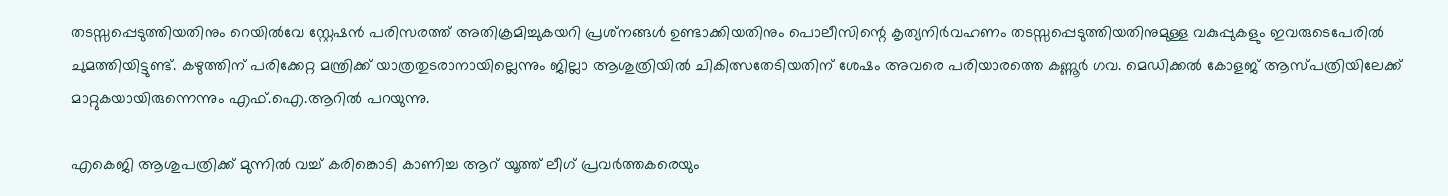തടസ്സപ്പെടുത്തിയതിനും റെയില്‍വേ സ്റ്റേഷന്‍ പരിസരത്ത് അതിക്രമിച്ചുകയറി പ്രശ്‌നങ്ങള്‍ ഉണ്ടാക്കിയതിനും പൊലീസിന്റെ കൃത്യനിര്‍വഹണം തടസ്സപ്പെടുത്തിയതിനുമുള്ള വകുപ്പുകളും ഇവരുടെപേരില്‍ ചുമത്തിയിട്ടുണ്ട്. കഴുത്തിന് പരിക്കേറ്റ മന്ത്രിക്ക് യാത്രതുടരാനായില്ലെന്നും ജില്ലാ ആശുത്രിയില്‍ ചികിത്സതേടിയതിന് ശേഷം അവരെ പരിയാരത്തെ കണ്ണൂര്‍ ഗവ. മെഡിക്കല്‍ കോളജ് ആസ്പത്രിയിലേക്ക് മാറ്റുകയായിരുന്നെന്നും എഫ്.ഐ.ആറില്‍ പറയുന്നു.

എകെജി ആശുപത്രിക്ക് മുന്നില്‍ വച്ച് കരിങ്കൊടി കാണിച്ച ആറ് യൂത്ത് ലീഗ് പ്രവര്‍ത്തകരെയും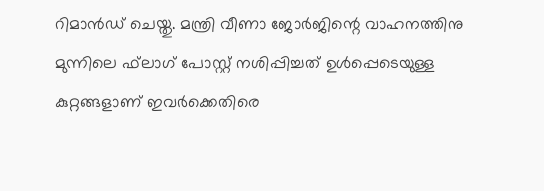റിമാന്‍ഡ് ചെയ്തു. മന്ത്രി വീണാ ജോര്‍ജിന്റെ വാഹനത്തിനു മുന്നിലെ ഫ്‌ലാഗ് പോസ്റ്റ് നശിപ്പിച്ചത് ഉള്‍പ്പെടെയുള്ള കുറ്റങ്ങളാണ് ഇവര്‍ക്കെതിരെ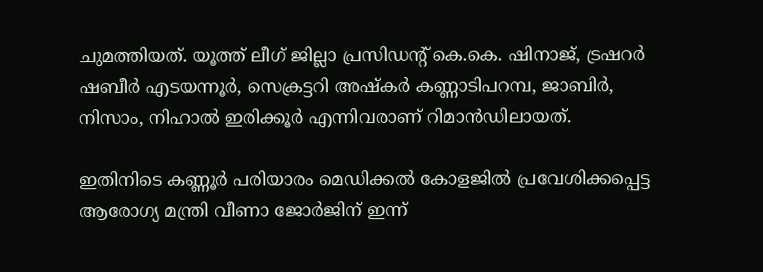ചുമത്തിയത്. യൂത്ത് ലീഗ് ജില്ലാ പ്രസിഡന്റ് കെ.കെ. ഷിനാജ്, ട്രഷറര്‍ ഷബീര്‍ എടയന്നൂര്‍, സെക്രട്ടറി അഷ്‌കര്‍ കണ്ണാടിപറമ്പ, ജാബിര്‍, നിസാം, നിഹാല്‍ ഇരിക്കൂര്‍ എന്നിവരാണ് റിമാന്‍ഡിലായത്.

ഇതിനിടെ കണ്ണൂര്‍ പരിയാരം മെഡിക്കല്‍ കോളജില്‍ പ്രവേശിക്കപ്പെട്ട ആരോഗ്യ മന്ത്രി വീണാ ജോര്‍ജിന് ഇന്ന്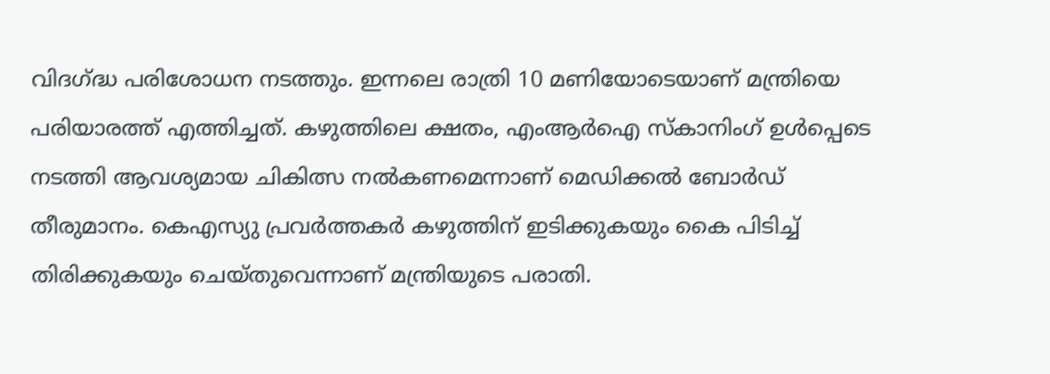വിദഗ്ദ്ധ പരിശോധന നടത്തും. ഇന്നലെ രാത്രി 10 മണിയോടെയാണ് മന്ത്രിയെ പരിയാരത്ത് എത്തിച്ചത്. കഴുത്തിലെ ക്ഷതം, എംആര്‍ഐ സ്‌കാനിംഗ് ഉള്‍പ്പെടെ നടത്തി ആവശ്യമായ ചികിത്സ നല്‍കണമെന്നാണ് മെഡിക്കല്‍ ബോര്‍ഡ് തീരുമാനം. കെഎസ്യു പ്രവര്‍ത്തകര്‍ കഴുത്തിന് ഇടിക്കുകയും കൈ പിടിച്ച് തിരിക്കുകയും ചെയ്തുവെന്നാണ് മന്ത്രിയുടെ പരാതി.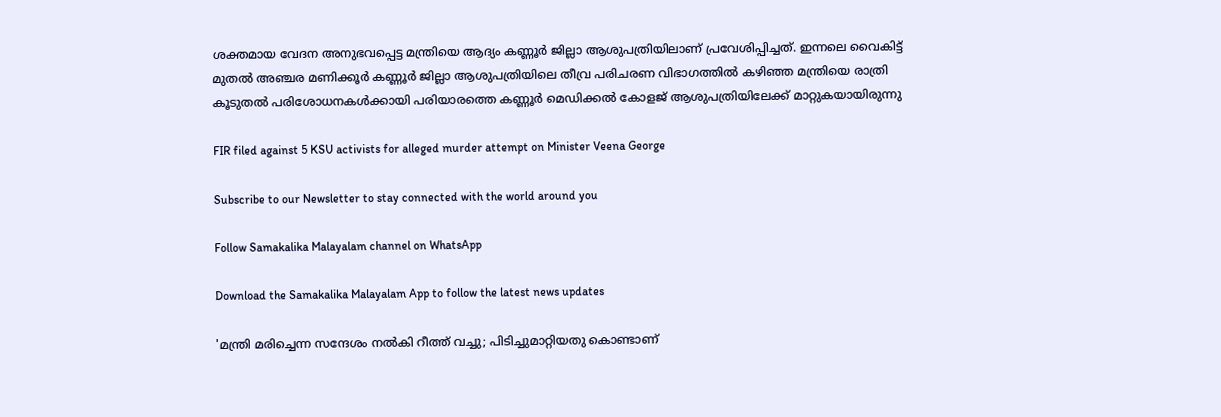ശക്തമായ വേദന അനുഭവപ്പെട്ട മന്ത്രിയെ ആദ്യം കണ്ണൂര്‍ ജില്ലാ ആശുപത്രിയിലാണ് പ്രവേശിപ്പിച്ചത്. ഇന്നലെ വൈകിട്ട് മുതല്‍ അഞ്ചര മണിക്കൂര്‍ കണ്ണൂര്‍ ജില്ലാ ആശുപത്രിയിലെ തീവ്ര പരിചരണ വിഭാഗത്തില്‍ കഴിഞ്ഞ മന്ത്രിയെ രാത്രി കൂടുതല്‍ പരിശോധനകള്‍ക്കായി പരിയാരത്തെ കണ്ണൂര്‍ മെഡിക്കല്‍ കോളജ് ആശുപത്രിയിലേക്ക് മാറ്റുകയായിരുന്നു

FIR filed against 5 KSU activists for alleged murder attempt on Minister Veena George

Subscribe to our Newsletter to stay connected with the world around you

Follow Samakalika Malayalam channel on WhatsApp

Download the Samakalika Malayalam App to follow the latest news updates

'മന്ത്രി മരിച്ചെന്ന സന്ദേശം നല്‍കി റീത്ത് വച്ചു; പിടിച്ചുമാറ്റിയതു കൊണ്ടാണ്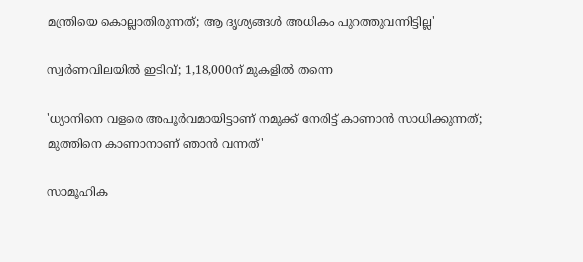മന്ത്രിയെ കൊല്ലാതിരുന്നത്; ആ ദൃശ്യങ്ങള്‍ അധികം പുറത്തുവന്നിട്ടില്ല'

സ്വര്‍ണവിലയില്‍ ഇടിവ്; 1,18,000ന് മുകളില്‍ തന്നെ

'ധ്യാനിനെ വളരെ അപൂർവമായിട്ടാണ് നമുക്ക് നേരിട്ട് കാണാൻ സാധിക്കുന്നത്; മുത്തിനെ കാണാനാണ് ഞാൻ വന്നത്'

സാമൂഹിക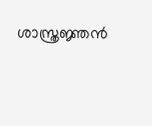ശാസ്ത്രജ്ഞന്‍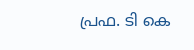പ്രഫ. ടി കെ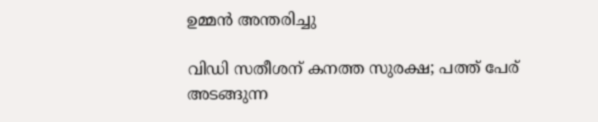ഉമ്മന്‍ അന്തരിച്ചു

വിഡി സതീശന് കനത്ത സുരക്ഷ; പത്ത് പേര് അടങ്ങുന്ന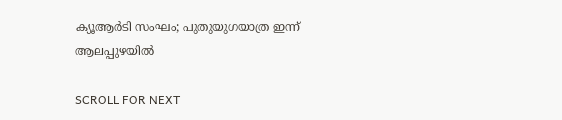ക്യൂആര്‍ടി സംഘം; പുതുയുഗയാത്ര ഇന്ന് ആലപ്പുഴയില്‍

SCROLL FOR NEXT